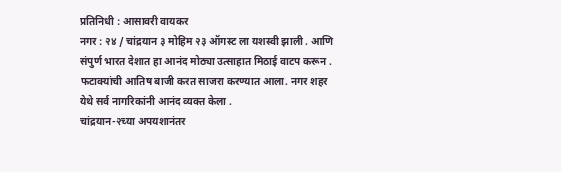प्रतिनिधी : आसावरी वायकर
नगर : २४ / चांद्रयान ३ मोहिम २३ ऑगस्ट ला यशस्वी झाली . आणि संपुर्ण भारत देशात हा आनंद मोठ्या उत्साहात मिठाई वाटप करून . फटाक्यांची आतिष बाजी करत साजरा करण्यात आला. नगर शहर येथे सर्व नागरिकांनी आनंद व्यक्त केला .
चांद्रयान-२च्या अपयशानंतर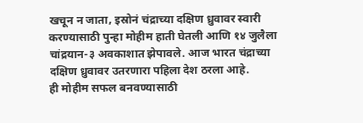खचून न जाता, इस्रोनं चंद्राच्या दक्षिण ध्रुवावर स्वारी करण्यासाठी पुन्हा मोहीम हाती घेतली आणि १४ जुलैला चांद्रयान-३ अवकाशात झेपावले. आज भारत चंद्राच्या दक्षिण ध्रुवावर उतरणारा पहिला देश ठरला आहे.
ही मोहीम सफल बनवण्यासाठी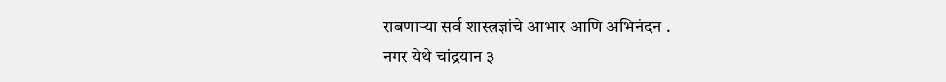राबणाऱ्या सर्व शास्त्रज्ञांचे आभार आणि अभिनंदन .
नगर येथे चांद्रयान ३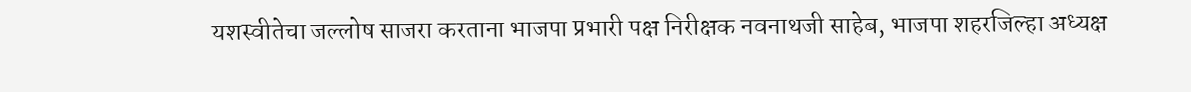यशस्वीतेचा जल्लोष साजरा करताना भाजपा प्रभारी पक्ष निरीक्षक नवनाथजी साहेब, भाजपा शहरजिल्हा अध्यक्ष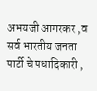अभयजी आगरकर ,व सर्व भारतीय जनता पार्टी चे पधादिकारी ,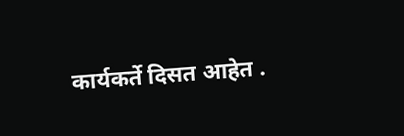कार्यकर्ते दिसत आहेत .